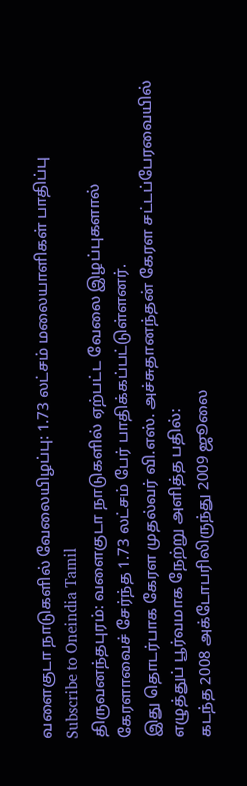வளைகுடா நாடுகளில் வேலையிழப்பு: 1.73 லட்சம் மலையாளிகள் பாதிப்பு
Subscribe to Oneindia Tamil
திருவனந்தபுரம்: வளைகுடா நாடுகளில் ஏற்பட்ட வேலை இழப்புகளால் கேரளாவைச் சேர்ந்த 1.73 லட்சம் பேர் பாதிக்கப்பட்டுள்ளனர்.
இது தொடர்பாக கேரள முதல்வர் வி.எஸ். அச்சுதானந்தன் கேரள சட்டப்பேரவையில் எழுத்துப் பூர்வமாக நேற்று அளித்த பதில்:
கடந்த 2008 அக்டோபரிலிருந்து 2009 ஜூலை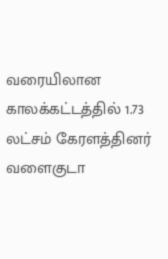வரையிலான காலக்கட்டத்தில் 1.73 லட்சம் கேரளத்தினர் வளைகுடா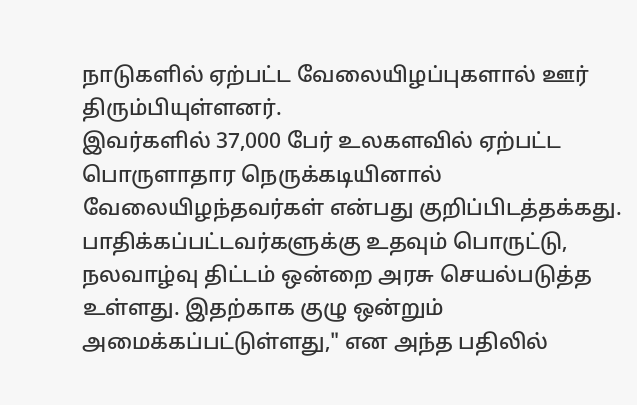நாடுகளில் ஏற்பட்ட வேலையிழப்புகளால் ஊர் திரும்பியுள்ளனர்.
இவர்களில் 37,000 பேர் உலகளவில் ஏற்பட்ட பொருளாதார நெருக்கடியினால் வேலையிழந்தவர்கள் என்பது குறிப்பிடத்தக்கது.
பாதிக்கப்பட்டவர்களுக்கு உதவும் பொருட்டு, நலவாழ்வு திட்டம் ஒன்றை அரசு செயல்படுத்த உள்ளது. இதற்காக குழு ஒன்றும் அமைக்கப்பட்டுள்ளது," என அந்த பதிலில்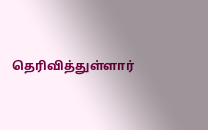தெரிவித்துள்ளார்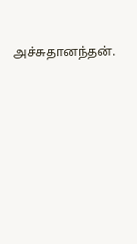அச்சுதானந்தன்.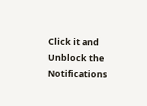Click it and Unblock the Notifications